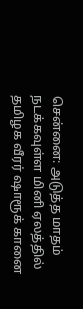சென்னை: அடுத்த மாதம் நடக்கவுள்ள மினி ஏலத்தில் தமிழக வீரர் ஷாரூக் கானை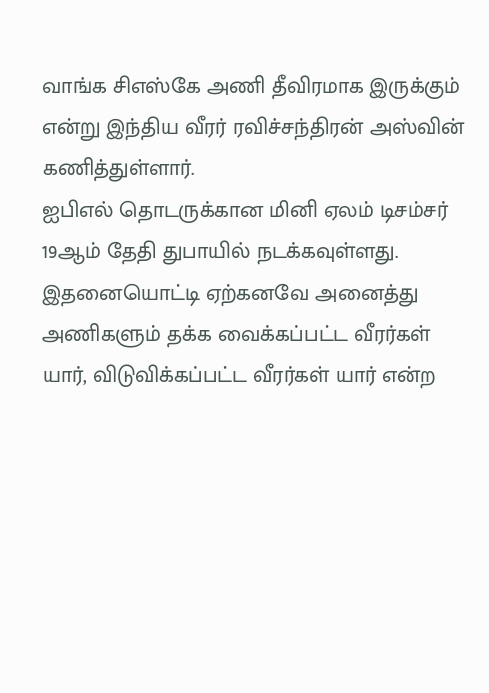வாங்க சிஎஸ்கே அணி தீவிரமாக இருக்கும் என்று இந்திய வீரர் ரவிச்சந்திரன் அஸ்வின் கணித்துள்ளார்.
ஐபிஎல் தொடருக்கான மினி ஏலம் டிசம்சர் 19ஆம் தேதி துபாயில் நடக்கவுள்ளது. இதனையொட்டி ஏற்கனவே அனைத்து அணிகளும் தக்க வைக்கப்பட்ட வீரர்கள் யார், விடுவிக்கப்பட்ட வீரர்கள் யார் என்ற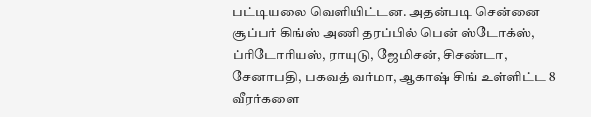பட்டியலை வெளியிட்டன. அதன்படி சென்னை சூப்பர் கிங்ஸ் அணி தரப்பில் பென் ஸ்டோக்ஸ், ப்ரிடோரியஸ், ராயுடு, ஜேமிசன், சிசண்டா, சேனாபதி, பகவத் வர்மா, ஆகாஷ் சிங் உள்ளிட்ட 8 வீரர்களை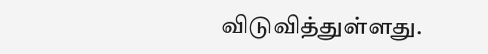விடுவித்துள்ளது.